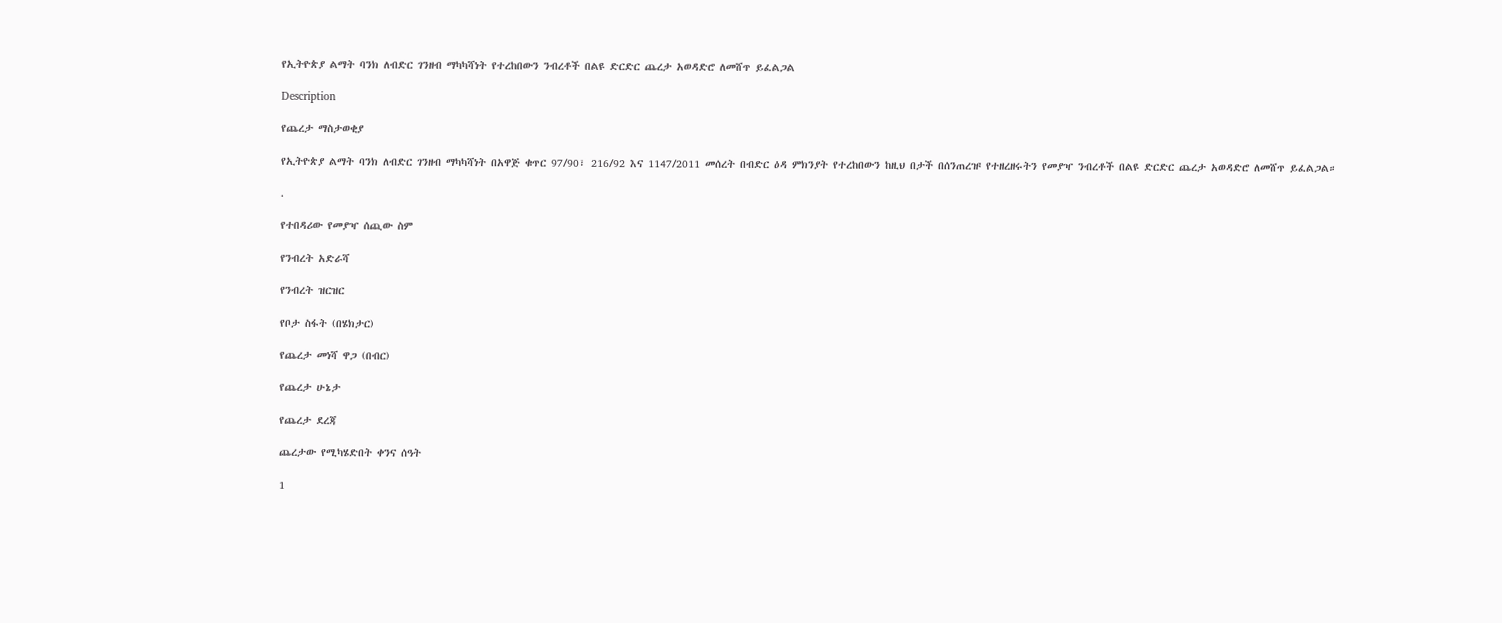የኢትዮጵያ ልማት ባንክ ለብድር ገንዘብ ማካካሻነት የተረከበውን ንብረቶች በልዩ ድርድር ጨረታ አወዳድሮ ለመሸጥ ይፈልጋል

Description

የጨረታ ማስታወቂያ

የኢትዮጵያ ልማት ባንክ ለብድር ገንዘብ ማካካሻነት በአዋጅ ቁጥር 97/90፣ 216/92 እና 1147/2011 መሰረት በብድር ዕዳ ምክንያት የተረከበውን ከዚህ በታች በሰንጠረዡ የተዘረዘሩትን የመያዣ ንብረቶች በልዩ ድርድር ጨረታ አወዳድሮ ለመሸጥ ይፈልጋል።

.

የተበዳሪው የመያዣ ሰጪው ስም

የንብረት አድራሻ

የንብረት ዝርዝር

የቦታ ስፋት (በሄክታር)

የጨረታ መነሻ ዋጋ (በብር)

የጨረታ ሁኔታ

የጨረታ ደረጃ

ጨረታው የሚካሄድበት ቀንና ሰዓት

1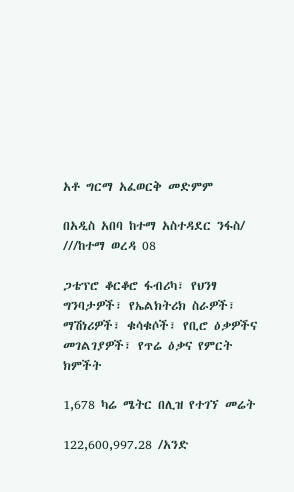አቶ ግርማ አፈወርቅ መድምም

በአዲስ አበባ ከተማ አስተዳደር ንፋስ/ ///ከተማ ወረዳ 08

ጋቴፕሮ ቆርቆሮ ፋብሪካ፣ የህንፃ ግንባታዎች፣ የኤልክትሪክ ስራዎች፣ ማሽነሪዎች፣ ቁሳቁሶች፣ የቢሮ ዕቃዎችና መገልገያዎች፣ የጥሬ ዕቃና የምርት ክምችት

1,678 ካሬ ሜትር በሊዝ የተገኘ መሬት

122,600,997.28 /አንድ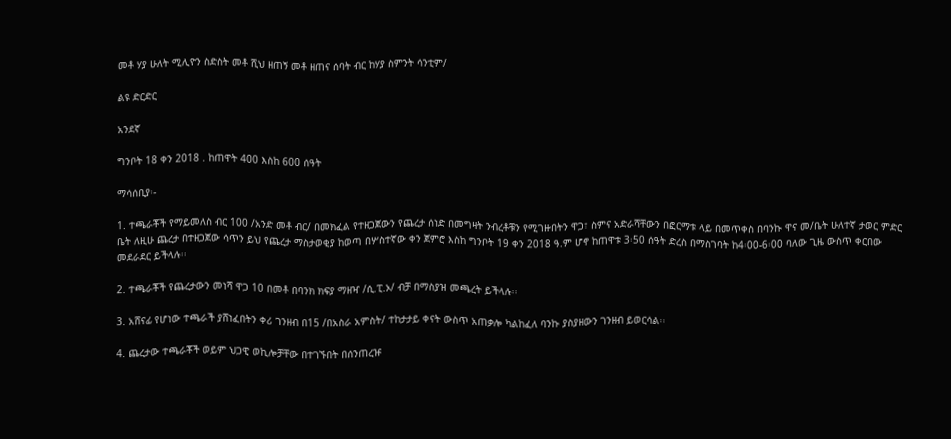መቶ ሃያ ሁለት ሚሊዮን ስድስት መቶ ሺህ ዘጠኝ መቶ ዘጠና ሰባት ብር ከሃያ ስምንት ሳንቲም/

ልዩ ድርድር

አንደኛ

ግንቦት 18 ቀን 2018 . ከጠዋት 400 እስከ 600 ሰዓት

ማሳሰቢያ፡-

1. ተጫራቾች የማይመለስ ብር 100 /አንድ መቶ ብር/ በመክፈል የተዘጋጀውን የጨረታ ሰነድ በመግዛት ንብረቶቹን የሚገዙበትን ዋጋ፣ ስምና አድራሻቸውን በፎርማቱ ላይ በመጥቀስ በባንኩ ዋና መ/ቤት ሁለተኛ ታወር ምድር ቤት ለዚሁ ጨረታ በተዘጋጀው ሳጥን ይህ የጨረታ ማስታወቂያ ከወጣ በሦስተኛው ቀን ጀምሮ እስከ ግንቦት 19 ቀን 2018 ዓ.ም ሆኖ ከጠዋቱ 3፡50 ሰዓት ድረስ በማስገባት ከ4፡00-6፡00 ባለው ጊዜ ውስጥ ቀርበው መደራደር ይችላሉ፡፡

2. ተጫራቾች የጨረታውን መነሻ ዋጋ 10 በመቶ በባንክ ክፍያ ማዘዣ /ሲ.ፒ.ኦ/ ብቻ በማስያዝ መጫረት ይችላሉ፡፡

3. አሸናፊ የሆነው ተጫራች ያሸነፈበትን ቀሪ ገንዘብ በ15 /በአስራ አምስት/ ተከታታይ ቀናት ውስጥ አጠቃሎ ካልከፈለ ባንኩ ያስያዘውን ገንዘብ ይወርሳል፡፡

4. ጨረታው ተጫራቾች ወይም ህጋዊ ወኪሎቻቸው በተገኙበት በሰንጠረዡ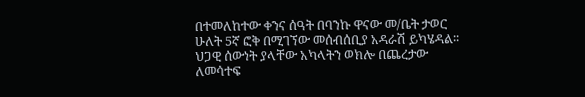በተመለከተው ቀንና ሰዓት በባንኩ ዋናው መ/ቤት ታወር ሁለት 5ኛ ፎቅ በሚገኘው መሰብሰቢያ አዳራሽ ይካሄዳል፡፡ ህጋዊ ሰውነት ያላቸው አካላትን ወክሎ በጨረታው ለመሳተፍ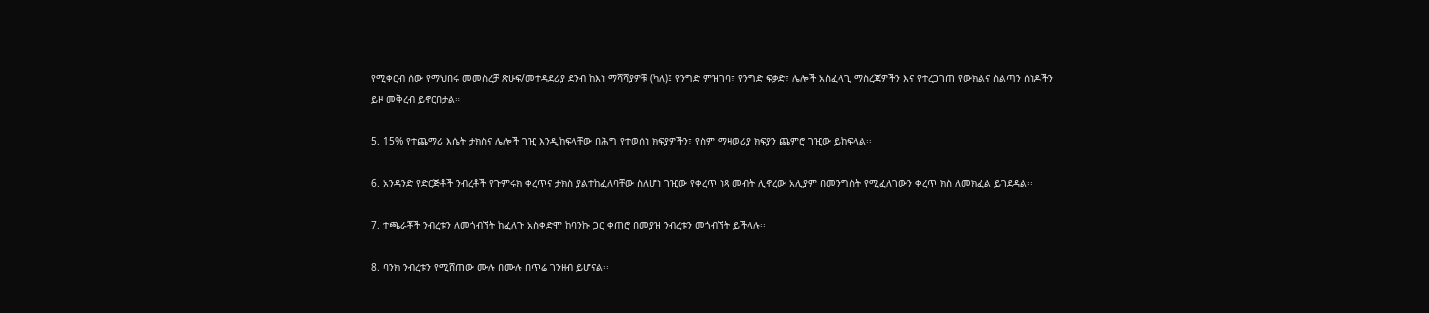የሚቀርብ ሰው የማህበሩ መመስረቻ ጽሁፍ/መተዳደሪያ ደንብ ከእነ ማሻሻያዎቹ (ካለ)፤ የንግድ ምዝገባ፣ የንግድ ፍቃድ፣ ሌሎች አስፈላጊ ማስረጃዎችን እና የተረጋገጠ የውክልና ስልጣን ሰነዶችን ይዞ መቅረብ ይኖርበታል።

5. 15% የተጨማሪ እሴት ታክስና ሌሎች ገዢ እንዲከፍላቸው በሕግ የተወሰነ ክፍያዎችን፣ የስም ማዛወሪያ ክፍያን ጨምሮ ገዢው ይከፍላል፡፡

6. አንዳንድ የድርጅቶች ንብረቶች የጉምሩክ ቀረጥና ታክስ ያልተከፈለባቸው ስለሆነ ገዢው የቀረጥ ነጻ መብት ሊኖረው አሊያም በመንግስት የሚፈለገውን ቀረጥ ክስ ለመክፈል ይገደዳል፡፡

7. ተጫራቾች ንብረቱን ለመጎብኘት ከፈለጉ አስቀድሞ ከባንኩ ጋር ቀጠሮ በመያዝ ንብረቱን መጎብኘት ይችላሉ፡፡

8. ባንክ ንብረቱን የሚሸጠው ሙሉ በሙሉ በጥሬ ገንዘብ ይሆናል፡፡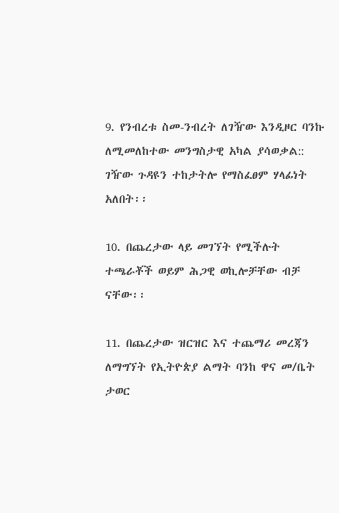9. የንብረቱ ስመ-ንብረት ለገዥው እንዲዞር ባንኩ ለሚመለከተው መንግስታዊ አካል ያሳወቃል:: ገዥው ጉዳዩን ተከታትሎ የማስፈፀም ሃላፊነት አለበት፡፡

10. በጨረታው ላይ መገኘት የሚችሉት ተጫራቾች ወይም ሕጋዊ ወኪሎቻቸው ብቻ ናቸው፡፡

11. በጨረታው ዝርዝር እና ተጨማሪ መረጃን ለማግኘት የኢትዮጵያ ልማት ባንከ ዋና መ/ቤት ታወር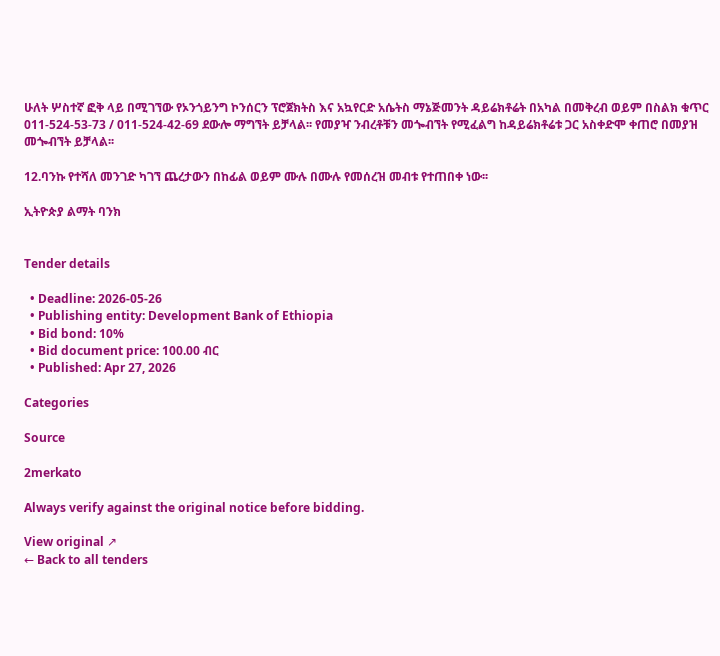ሁለት ሦስተኛ ፎቅ ላይ በሚገኘው የኦንጎይንግ ኮንሰርን ፕሮጀክትስ እና አኳየርድ አሴትስ ማኔጅመንት ዳይሬክቶሬት በአካል በመቅረብ ወይም በስልክ ቁጥር 011-524-53-73 / 011-524-42-69 ደውሎ ማግኘት ይቻላል፡፡ የመያዣ ንብረቶቹን መጐብኘት የሚፈልግ ከዳይሬክቶሬቱ ጋር አስቀድሞ ቀጠሮ በመያዝ መጐብኘት ይቻላል፡፡

12.ባንኩ የተሻለ መንገድ ካገኘ ጨረታውን በከፊል ወይም ሙሉ በሙሉ የመሰረዝ መብቱ የተጠበቀ ነው፡፡

ኢትዮጵያ ልማት ባንክ


Tender details

  • Deadline: 2026-05-26
  • Publishing entity: Development Bank of Ethiopia
  • Bid bond: 10%
  • Bid document price: 100.00 ብር
  • Published: Apr 27, 2026

Categories

Source

2merkato

Always verify against the original notice before bidding.

View original ↗
← Back to all tenders